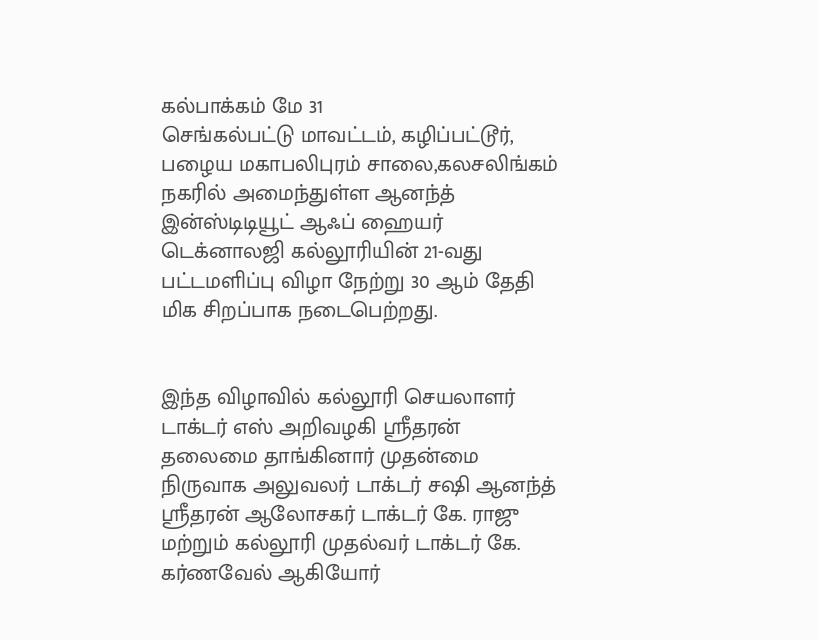கல்பாக்கம் மே 31
செங்கல்பட்டு மாவட்டம், கழிப்பட்டூர், பழைய மகாபலிபுரம் சாலை,கலசலிங்கம் நகரில் அமைந்துள்ள ஆனந்த் இன்ஸ்டிடியூட் ஆஃப் ஹையர் டெக்னாலஜி கல்லூரியின் 21-வது பட்டமளிப்பு விழா நேற்று 30 ஆம் தேதி மிக சிறப்பாக நடைபெற்றது.


இந்த விழாவில் கல்லூரி செயலாளர் டாக்டர் எஸ் அறிவழகி ஸ்ரீதரன் தலைமை தாங்கினார் முதன்மை நிருவாக அலுவலர் டாக்டர் சஷி ஆனந்த் ஸ்ரீதரன் ஆலோசகர் டாக்டர் கே. ராஜு மற்றும் கல்லூரி முதல்வர் டாக்டர் கே. கர்ணவேல் ஆகியோர்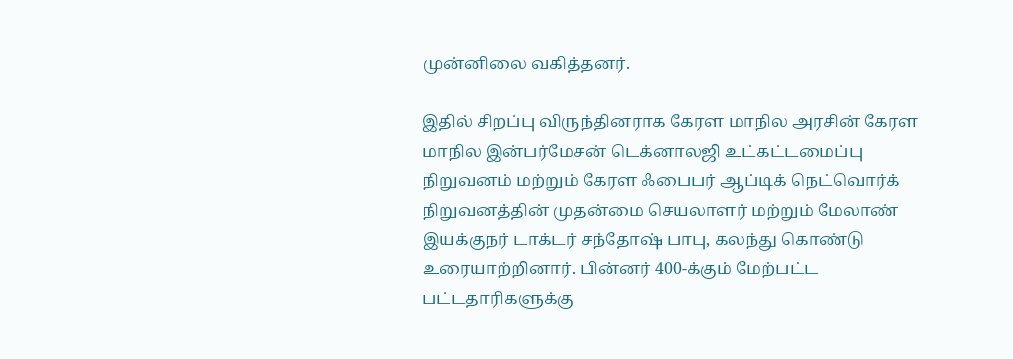முன்னிலை வகித்தனர்.

இதில் சிறப்பு விருந்தினராக கேரள மாநில அரசின் கேரள மாநில இன்பர்மேசன் டெக்னாலஜி உட்கட்டமைப்பு நிறுவனம் மற்றும் கேரள ஃபைபர் ஆப்டிக் நெட்வொர்க் நிறுவனத்தின் முதன்மை செயலாளர் மற்றும் மேலாண் இயக்குநர் டாக்டர் சந்தோஷ் பாபு, கலந்து கொண்டு உரையாற்றினார். பின்னர் 400-க்கும் மேற்பட்ட பட்டதாரிகளுக்கு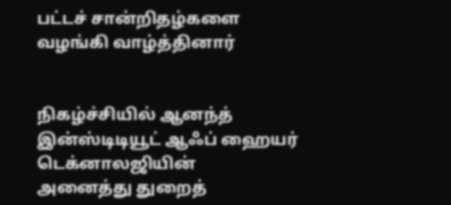பட்டச் சான்றிதழ்களை வழங்கி வாழ்த்தினார்


நிகழ்ச்சியில் ஆனந்த் இன்ஸ்டிடியூட் ஆஃப் ஹையர் டெக்னாலஜியின்
அனைத்து துறைத்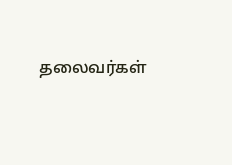தலைவர்கள்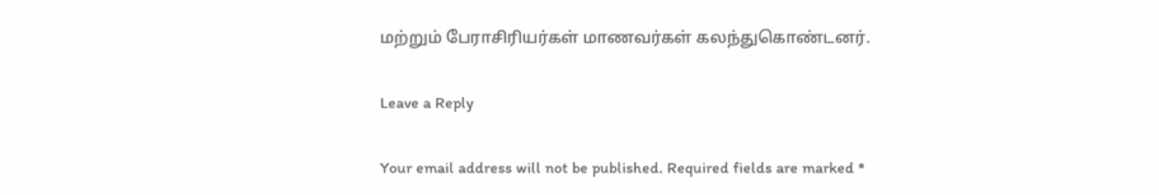மற்றும் பேராசிரியர்கள் மாணவர்கள் கலந்துகொண்டனர்.

Leave a Reply

Your email address will not be published. Required fields are marked *